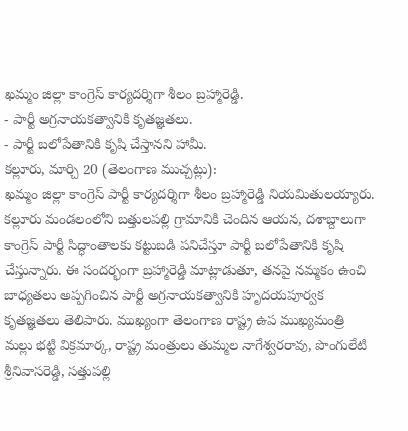ఖమ్మం జిల్లా కాంగ్రెస్ కార్యదర్శిగా శీలం బ్రహ్మారెడ్డి.
- పార్టీ అగ్రనాయకత్వానికి కృతజ్ఞతలు.
- పార్టీ బలోపేతానికి కృషి చేస్తానని హామీ.
కల్లూరు, మార్చి 20 (తెలంగాణ ముచ్చట్లు):
ఖమ్మం జిల్లా కాంగ్రెస్ పార్టీ కార్యదర్శిగా శీలం బ్రహ్మారెడ్డి నియమితులయ్యారు. కల్లూరు మండలంలోని బత్తులపల్లి గ్రామానికి చెందిన ఆయన, దశాబ్దాలుగా కాంగ్రెస్ పార్టీ సిద్ధాంతాలకు కట్టుబడి పనిచేస్తూ పార్టీ బలోపేతానికి కృషి చేస్తున్నారు. ఈ సందర్భంగా బ్రహ్మారెడ్డి మాట్లాడుతూ, తనపై నమ్మకం ఉంచి బాధ్యతలు అప్పగించిన పార్టీ అగ్రనాయకత్వానికి హృదయపూర్వక కృతజ్ఞతలు తెలిపారు. ముఖ్యంగా తెలంగాణ రాష్ట్ర ఉప ముఖ్యమంత్రి మల్లు భట్టి విక్రమార్క, రాష్ట్ర మంత్రులు తుమ్మల నాగేశ్వరరావు, పొంగులేటి శ్రీనివాసరెడ్డి, సత్తుపల్లి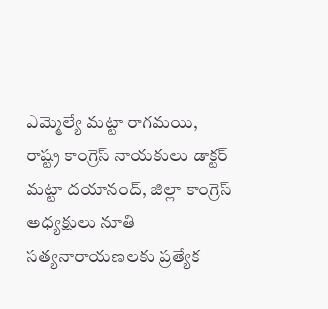ఎమ్మెల్యే మట్టా రాగమయి, రాష్ట్ర కాంగ్రెస్ నాయకులు డాక్టర్ మట్టా దయానంద్, జిల్లా కాంగ్రెస్ అధ్యక్షులు నూతి సత్యనారాయణలకు ప్రత్యేక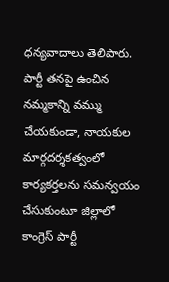ధన్యవాదాలు తెలిపారు. పార్టీ తనపై ఉంచిన నమ్మకాన్ని వమ్ము చేయకుండా, నాయకుల మార్గదర్శకత్వంలో కార్యకర్తలను సమన్వయం చేసుకుంటూ జిల్లాలో కాంగ్రెస్ పార్టీ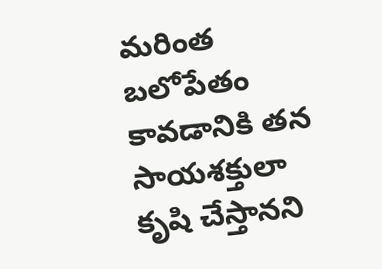మరింత బలోపేతం కావడానికి తన సాయశక్తులా కృషి చేస్తానని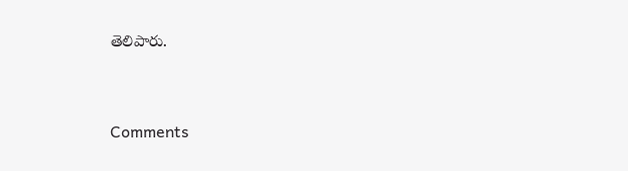తెలిపారు.


Comments